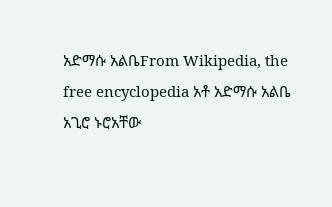አድማሱ አልቤFrom Wikipedia, the free encyclopedia አቶ አድማሱ አልቤ አጊሮ ኑሮአቸው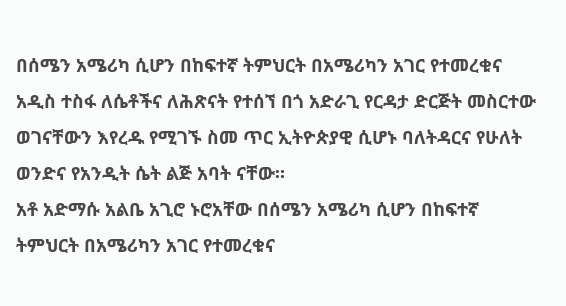በሰሜን አሜሪካ ሲሆን በከፍተኛ ትምህርት በአሜሪካን አገር የተመረቁና አዲስ ተስፋ ለሴቶችና ለሕጽናት የተሰኘ በጎ አድራጊ የርዳታ ድርጅት መስርተው ወገናቸውን እየረዱ የሚገኙ ስመ ጥር ኢትዮጵያዊ ሲሆኑ ባለትዳርና የሁለት ወንድና የአንዲት ሴት ልጅ አባት ናቸው።
አቶ አድማሱ አልቤ አጊሮ ኑሮአቸው በሰሜን አሜሪካ ሲሆን በከፍተኛ ትምህርት በአሜሪካን አገር የተመረቁና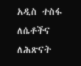አዲስ ተስፋ ለሴቶችና ለሕጽናት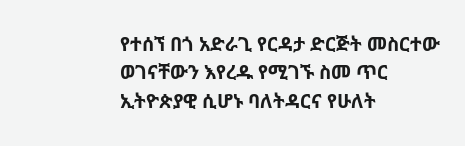የተሰኘ በጎ አድራጊ የርዳታ ድርጅት መስርተው ወገናቸውን እየረዱ የሚገኙ ስመ ጥር ኢትዮጵያዊ ሲሆኑ ባለትዳርና የሁለት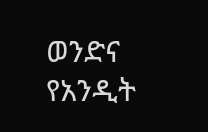ወንድና የአንዲት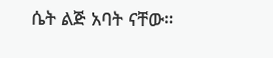ሴት ልጅ አባት ናቸው።